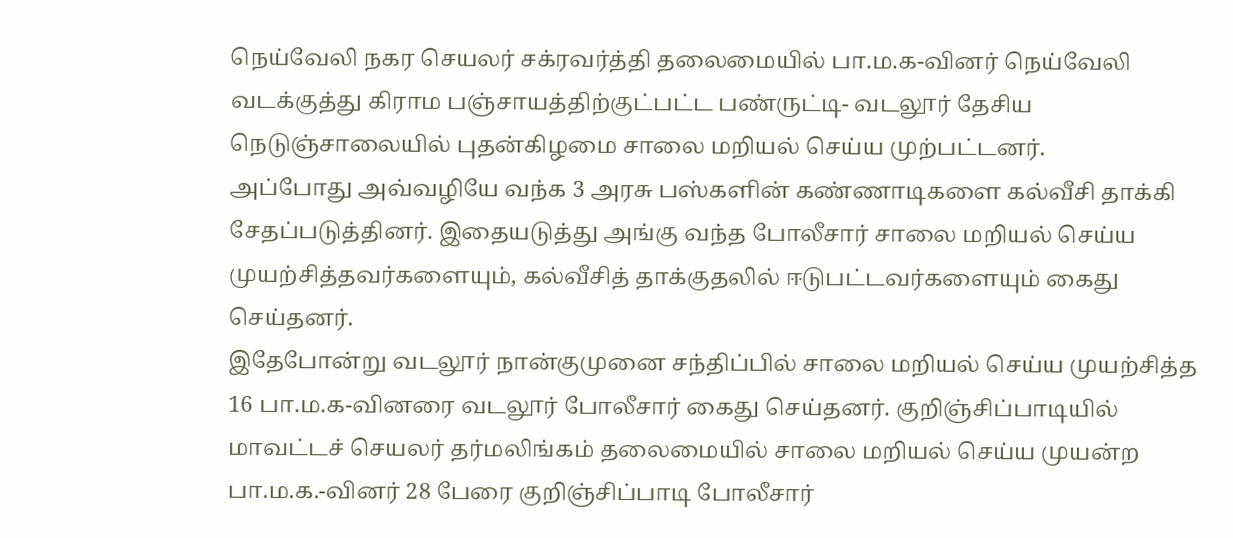நெய்வேலி நகர செயலர் சக்ரவர்த்தி தலைமையில் பா.ம.க-வினர் நெய்வேலி வடக்குத்து கிராம பஞ்சாயத்திற்குட்பட்ட பண்ருட்டி- வடலூர் தேசிய நெடுஞ்சாலையில் புதன்கிழமை சாலை மறியல் செய்ய முற்பட்டனர்.
அப்போது அவ்வழியே வந்க 3 அரசு பஸ்களின் கண்ணாடிகளை கல்வீசி தாக்கி சேதப்படுத்தினர். இதையடுத்து அங்கு வந்த போலீசார் சாலை மறியல் செய்ய முயற்சித்தவர்களையும், கல்வீசித் தாக்குதலில் ஈடுபட்டவர்களையும் கைது செய்தனர்.
இதேபோன்று வடலூர் நான்குமுனை சந்திப்பில் சாலை மறியல் செய்ய முயற்சித்த 16 பா.ம.க-வினரை வடலூர் போலீசார் கைது செய்தனர். குறிஞ்சிப்பாடியில் மாவட்டச் செயலர் தர்மலிங்கம் தலைமையில் சாலை மறியல் செய்ய முயன்ற பா.ம.க.-வினர் 28 பேரை குறிஞ்சிப்பாடி போலீசார்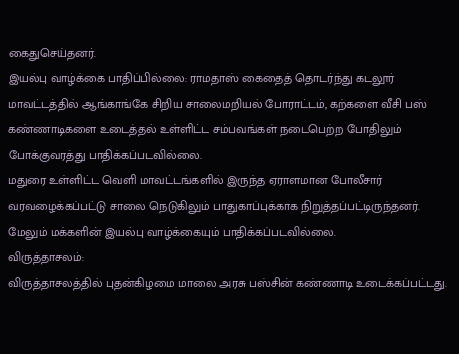கைதுசெய்தனர்.
இயல்பு வாழ்க்கை பாதிப்பில்லை: ராமதாஸ் கைதைத் தொடர்ந்து கடலூர் மாவட்டத்தில் ஆங்காங்கே சிறிய சாலைமறியல் போராட்டம், கற்களை வீசி பஸ் கண்ணாடிகளை உடைத்தல் உள்ளிட்ட சம்பவங்கள் நடைபெற்ற போதிலும் போக்குவரத்து பாதிக்கப்படவில்லை.
மதுரை உள்ளிட்ட வெளி மாவட்டங்களில் இருந்த ஏராளமான போலீசார் வரவழைக்கப்பட்டு சாலை நெடுகிலும் பாதுகாப்புக்காக நிறுத்தப்பட்டிருந்தனர். மேலும் மக்களின் இயல்பு வாழ்க்கையும் பாதிக்கப்படவில்லை.
விருத்தாசலம்:
விருத்தாசலத்தில் புதன்கிழமை மாலை அரசு பஸ்சின் கண்ணாடி உடைக்கப்பட்டது.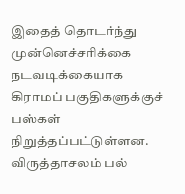இதைத் தொடர்ந்து முன்னெச்சரிக்கை நடவடிக்கையாக கிராமப் பகுதிகளுக்குச் பஸ்கள் நிறுத்தப்பட்டுள்ளன.
விருத்தாசலம் பல்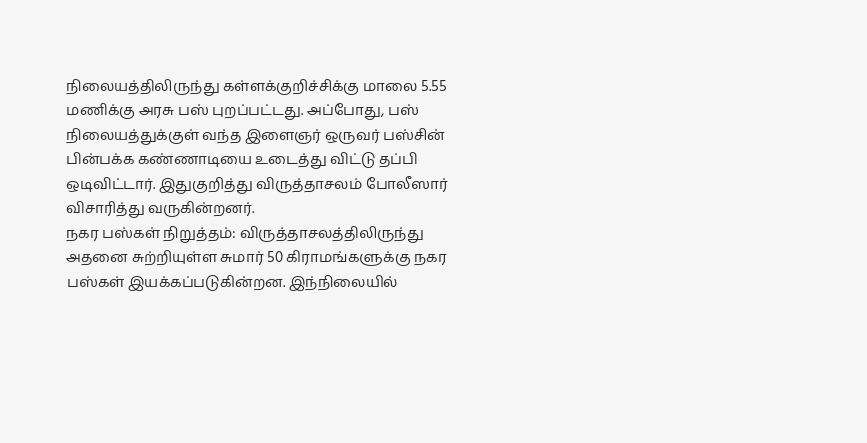நிலையத்திலிருந்து கள்ளக்குறிச்சிக்கு மாலை 5.55 மணிக்கு அரசு பஸ் புறப்பட்டது. அப்போது, பஸ் நிலையத்துக்குள் வந்த இளைஞர் ஒருவர் பஸ்சின் பின்பக்க கண்ணாடியை உடைத்து விட்டு தப்பி ஒடிவிட்டார். இதுகுறித்து விருத்தாசலம் போலீஸார் விசாரித்து வருகின்றனர்.
நகர பஸ்கள் நிறுத்தம்: விருத்தாசலத்திலிருந்து அதனை சுற்றியுள்ள சுமார் 50 கிராமங்களுக்கு நகர பஸ்கள் இயக்கப்படுகின்றன. இந்நிலையில்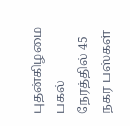புதன்கிழமை பகல் நேரத்தில் 45 நகர பஸ்கள்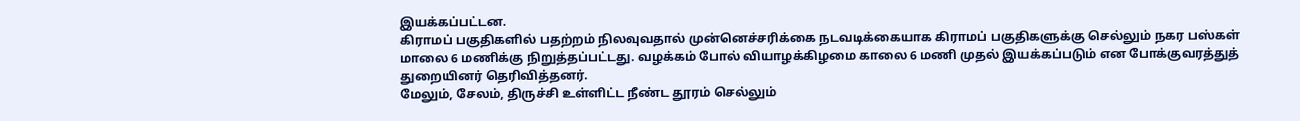இயக்கப்பட்டன.
கிராமப் பகுதிகளில் பதற்றம் நிலவுவதால் முன்னெச்சரிக்கை நடவடிக்கையாக கிராமப் பகுதிகளுக்கு செல்லும் நகர பஸ்கள் மாலை 6 மணிக்கு நிறுத்தப்பட்டது. வழக்கம் போல் வியாழக்கிழமை காலை 6 மணி முதல் இயக்கப்படும் என போக்குவரத்துத் துறையினர் தெரிவித்தனர்.
மேலும், சேலம், திருச்சி உள்ளிட்ட நீண்ட தூரம் செல்லும்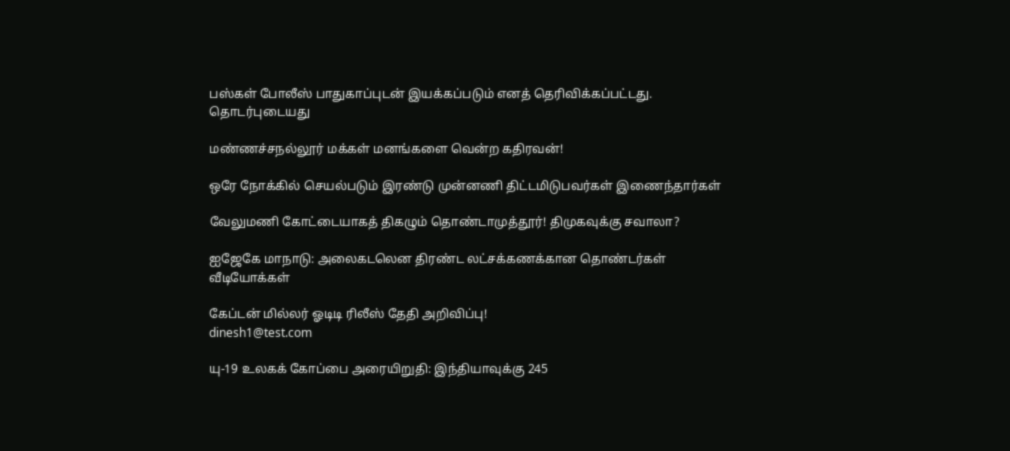பஸ்கள் போலீஸ் பாதுகாப்புடன் இயக்கப்படும் எனத் தெரிவிக்கப்பட்டது.
தொடர்புடையது

மண்ணச்சநல்லூர் மக்கள் மனங்களை வென்ற கதிரவன்!

ஒரே நோக்கில் செயல்படும் இரண்டு முன்னணி திட்டமிடுபவர்கள் இணைந்தார்கள்

வேலுமணி கோட்டையாகத் திகழும் தொண்டாமுத்தூர்! திமுகவுக்கு சவாலா?

ஐஜேகே மாநாடு: அலைகடலென திரண்ட லட்சக்கணக்கான தொண்டர்கள்
வீடியோக்கள்

கேப்டன் மில்லர் ஓடிடி ரிலீஸ் தேதி அறிவிப்பு!
dinesh1@test.com

யு-19 உலகக் கோப்பை அரையிறுதி: இந்தியாவுக்கு 245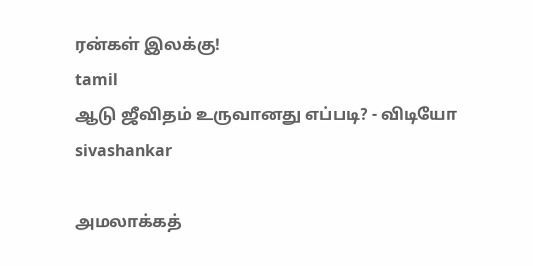ரன்கள் இலக்கு!
tamil
ஆடு ஜீவிதம் உருவானது எப்படி? - விடியோ
sivashankar

அமலாக்கத்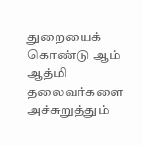துறையைக் கொண்டு ஆம் ஆத்மி தலைவர்களை அச்சுறுத்தும்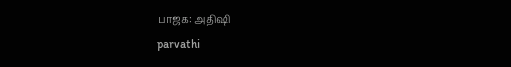பாஜக: அதிஷி
parvathi